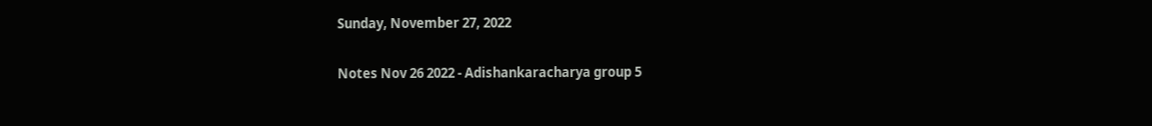Sunday, November 27, 2022

Notes Nov 26 2022 - Adishankaracharya group 5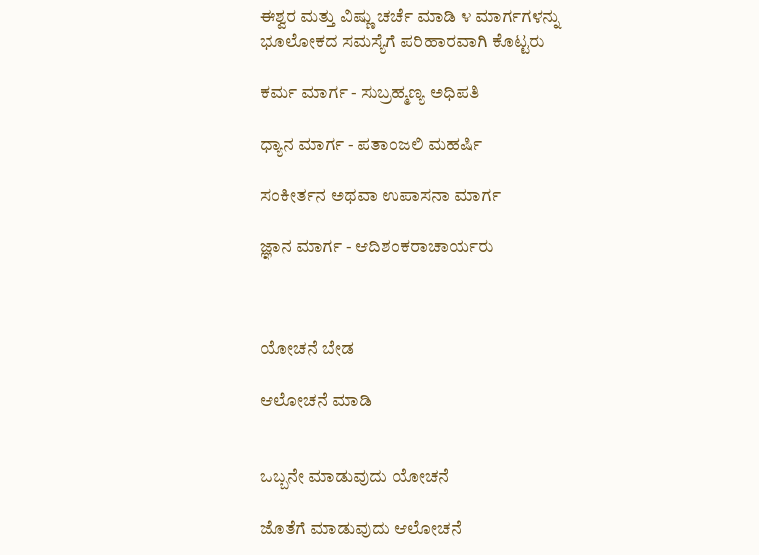ಈಶ್ವರ ಮತ್ತು ವಿಷ್ಣು ಚರ್ಚೆ ಮಾಡಿ ೪ ಮಾರ್ಗಗಳನ್ನು ಭೂಲೋಕದ ಸಮಸ್ಯೆಗೆ ಪರಿಹಾರವಾಗಿ ಕೊಟ್ಟರು

ಕರ್ಮ ಮಾರ್ಗ - ಸುಬ್ರಹ್ಮಣ್ಯ ಅಧಿಪತಿ

ಧ್ಯಾನ ಮಾರ್ಗ - ಪತಾಂಜಲಿ ಮಹರ್ಷಿ

ಸಂಕೀರ್ತನ ಅಥವಾ ಉಪಾಸನಾ ಮಾರ್ಗ

ಜ್ಞಾನ ಮಾರ್ಗ - ಆದಿಶಂಕರಾಚಾರ್ಯರು



ಯೋಚನೆ ಬೇಡ

ಆಲೋಚನೆ ಮಾಡಿ


ಒಬ್ಬನೇ ಮಾಡುವುದು ಯೋಚನೆ

ಜೊತೆಗೆ ಮಾಡುವುದು ಆಲೋಚನೆ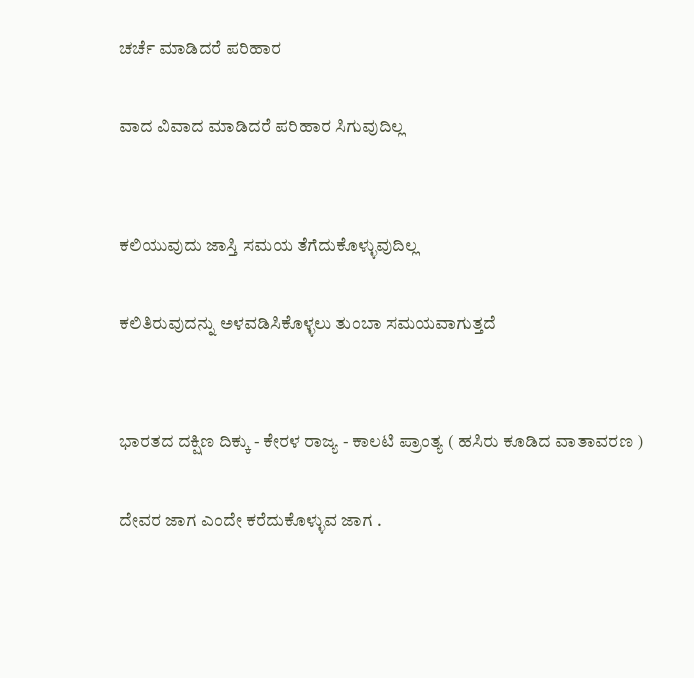ಚರ್ಚೆ ಮಾಡಿದರೆ ಪರಿಹಾರ

ವಾದ ವಿವಾದ ಮಾಡಿದರೆ ಪರಿಹಾರ ಸಿಗುವುದಿಲ್ಲ


ಕಲಿಯುವುದು ಜಾಸ್ತಿ ಸಮಯ ತೆಗೆದುಕೊಳ್ಳುವುದಿಲ್ಲ

ಕಲಿತಿರುವುದನ್ನು ಅಳವಡಿಸಿಕೊಳ್ಳಲು ತುಂಬಾ ಸಮಯವಾಗುತ್ತದೆ


ಭಾರತದ ದಕ್ಷಿಣ ದಿಕ್ಕು - ಕೇರಳ ರಾಜ್ಯ - ಕಾಲಟಿ ಪ್ರಾಂತ್ಯ ( ಹಸಿರು ಕೂಡಿದ ವಾತಾವರಣ )

ದೇವರ ಜಾಗ ಎಂದೇ ಕರೆದುಕೊಳ್ಳುವ ಜಾಗ .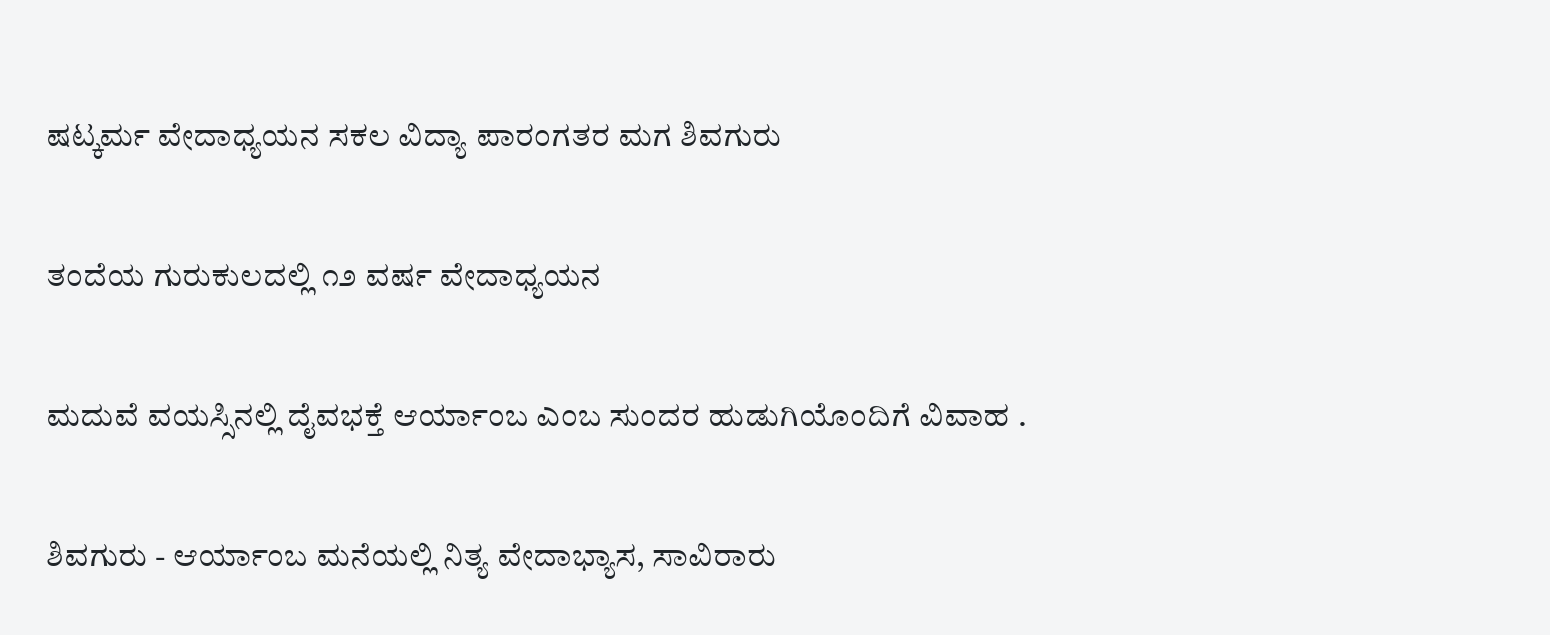ಷಟ್ಕರ್ಮ ವೇದಾಧ್ಯಯನ ಸಕಲ ವಿದ್ಯಾ ಪಾರಂಗತರ ಮಗ ಶಿವಗುರು

ತಂದೆಯ ಗುರುಕುಲದಲ್ಲಿ ೧೨ ವರ್ಷ ವೇದಾಧ್ಯಯನ

ಮದುವೆ ವಯಸ್ಸಿನಲ್ಲಿ ದೈವಭಕ್ತೆ ಆರ್ಯಾಂಬ ಎಂಬ ಸುಂದರ ಹುಡುಗಿಯೊಂದಿಗೆ ವಿವಾಹ .

ಶಿವಗುರು - ಆರ್ಯಾಂಬ ಮನೆಯಲ್ಲಿ ನಿತ್ಯ ವೇದಾಭ್ಯಾಸ, ಸಾವಿರಾರು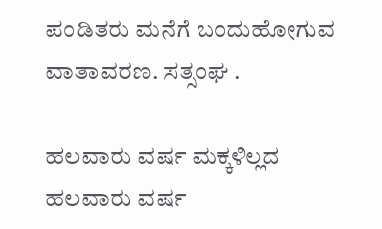ಪಂಡಿತರು ಮನೆಗೆ ಬಂದುಹೋಗುವ ವಾತಾವರಣ. ಸತ್ಸಂಘ .

ಹಲವಾರು ವರ್ಷ ಮಕ್ಕಳಿಲ್ಲದ ಹಲವಾರು ವರ್ಷ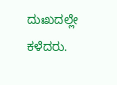ದುಃಖದಲ್ಲೇ ಕಳೆದರು.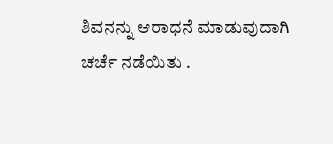ಶಿವನನ್ನು ಆರಾಧನೆ ಮಾಡುವುದಾಗಿ ಚರ್ಚೆ ನಡೆಯಿತು .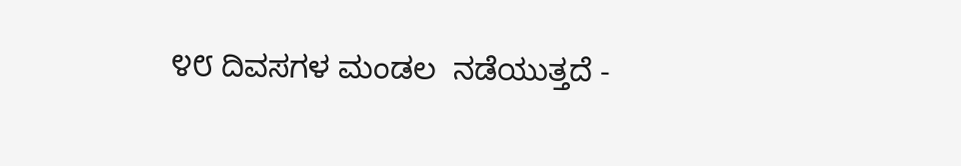೪೮ ದಿವಸಗಳ ಮಂಡಲ  ನಡೆಯುತ್ತದೆ -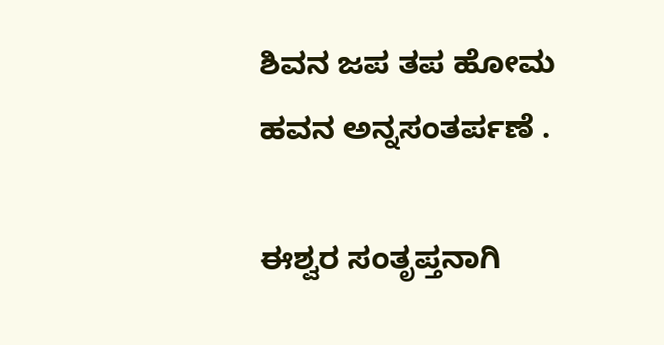ಶಿವನ ಜಪ ತಪ ಹೋಮ ಹವನ ಅನ್ನಸಂತರ್ಪಣೆ .

ಈಶ್ವರ ಸಂತೃಪ್ತನಾಗಿ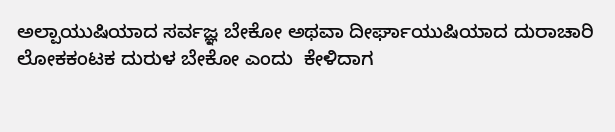ಅಲ್ಪಾಯುಷಿಯಾದ ಸರ್ವಜ್ಞ ಬೇಕೋ ಅಥವಾ ದೀರ್ಘಾಯುಷಿಯಾದ ದುರಾಚಾರಿ ಲೋಕಕಂಟಕ ದುರುಳ ಬೇಕೋ ಎಂದು  ಕೇಳಿದಾಗ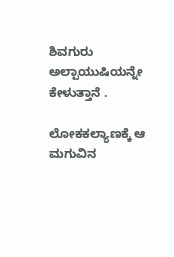ಶಿವಗುರು  ಅಲ್ಪಾಯುಷಿಯನ್ನೇ ಕೇಳುತ್ತಾನೆ .

ಲೋಕಕಲ್ಯಾಣಕ್ಕೆ ಆ ಮಗುವಿನ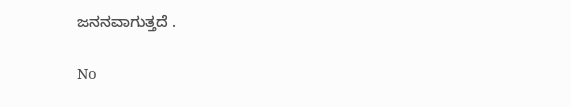ಜನನವಾಗುತ್ತದೆ .

No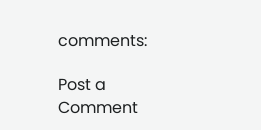comments:

Post a Comment